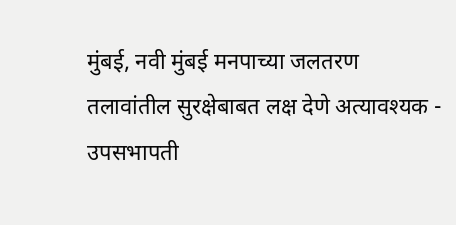मुंबई, नवी मुंबई मनपाच्या जलतरण तलावांतील सुरक्षेबाबत लक्ष देणे अत्यावश्यक - उपसभापती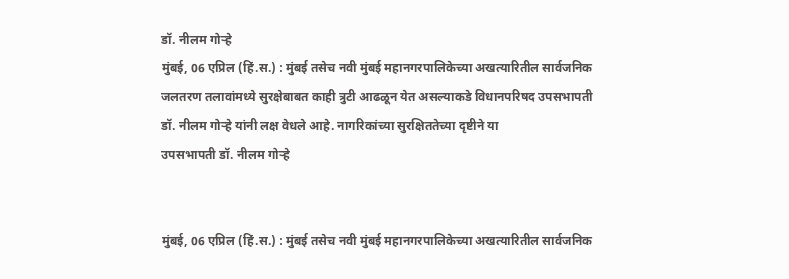डॉ. नीलम गोऱ्हे
मुंबई, 06 एप्रिल (हिं.स.) : मुंबई तसेच नवी मुंबई महानगरपालिकेच्या अखत्यारितील सार्वजनिक जलतरण तलावांमध्ये सुरक्षेबाबत काही त्रुटी आढळून येत असल्याकडे विधानपरिषद उपसभापती डॉ. नीलम गोऱ्हे यांनी लक्ष वेधले आहे. नागरिकांच्या सुरक्षिततेच्या दृष्टीने या
उपसभापती डॉ. नीलम गोऱ्हे


मुंबई, 06 एप्रिल (हिं.स.) : मुंबई तसेच नवी मुंबई महानगरपालिकेच्या अखत्यारितील सार्वजनिक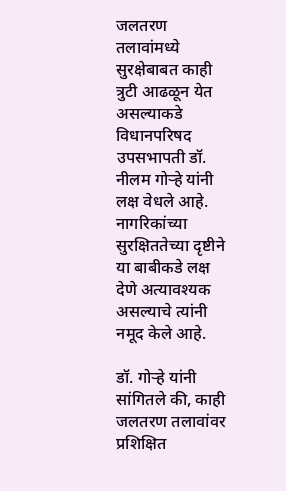जलतरण तलावांमध्ये सुरक्षेबाबत काही त्रुटी आढळून येत असल्याकडे विधानपरिषद उपसभापती डॉ. नीलम गोऱ्हे यांनी लक्ष वेधले आहे. नागरिकांच्या सुरक्षिततेच्या दृष्टीने या बाबीकडे लक्ष देणे अत्यावश्यक असल्याचे त्यांनी नमूद केले आहे.

डॉ. गोऱ्हे यांनी सांगितले की, काही जलतरण तलावांवर प्रशिक्षित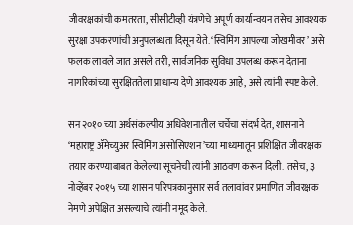जीवरक्षकांची कमतरता, सीसीटीव्ही यंत्रणेचे अपूर्ण कार्यान्वयन तसेच आवश्यक सुरक्षा उपकरणांची अनुपलब्धता दिसून येते. ‘स्विमिंग आपल्या जोखमीवर’ असे फलक लावले जात असले तरी, सार्वजनिक सुविधा उपलब्ध करून देताना नागरिकांच्या सुरक्षिततेला प्राधान्य देणे आवश्यक आहे, असे त्यांनी स्पष्ट केले.

सन २०१० च्या अर्थसंकल्पीय अधिवेशनातील चर्चेचा संदर्भ देत, शासनाने ‘महाराष्ट्र ॲमेच्युअर स्विमिंग असोसिएशन’च्या माध्यमातून प्रशिक्षित जीवरक्षक तयार करण्याबाबत केलेल्या सूचनेची त्यांनी आठवण करून दिली. तसेच, ३ नोव्हेंबर २०१५ च्या शासन परिपत्रकानुसार सर्व तलावांवर प्रमाणित जीवरक्षक नेमणे अपेक्षित असल्याचे त्यांनी नमूद केले.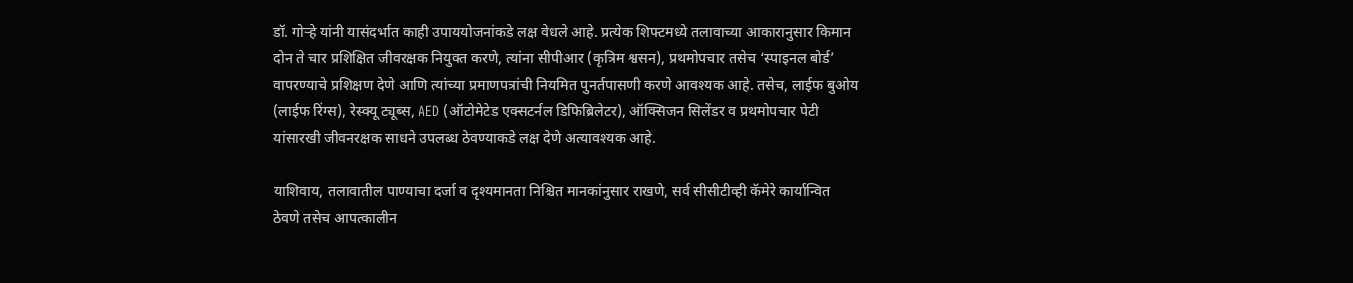डॉ. गोऱ्हे यांनी यासंदर्भात काही उपाययोजनांकडे लक्ष वेधले आहे. प्रत्येक शिफ्टमध्ये तलावाच्या आकारानुसार किमान दोन ते चार प्रशिक्षित जीवरक्षक नियुक्त करणे, त्यांना सीपीआर (कृत्रिम श्वसन), प्रथमोपचार तसेच ‘स्पाइनल बोर्ड’ वापरण्याचे प्रशिक्षण देणे आणि त्यांच्या प्रमाणपत्रांची नियमित पुनर्तपासणी करणे आवश्यक आहे. तसेच, लाईफ बुओय (लाईफ रिंग्स), रेस्क्यू ट्यूब्स, AED (ऑटोमेटेड एक्सटर्नल डिफिब्रिलेटर), ऑक्सिजन सिलेंडर व प्रथमोपचार पेटी यांसारखी जीवनरक्षक साधने उपलब्ध ठेवण्याकडे लक्ष देणे अत्यावश्यक आहे.

याशिवाय, तलावातील पाण्याचा दर्जा व दृश्यमानता निश्चित मानकांनुसार राखणे, सर्व सीसीटीव्ही कॅमेरे कार्यान्वित ठेवणे तसेच आपत्कालीन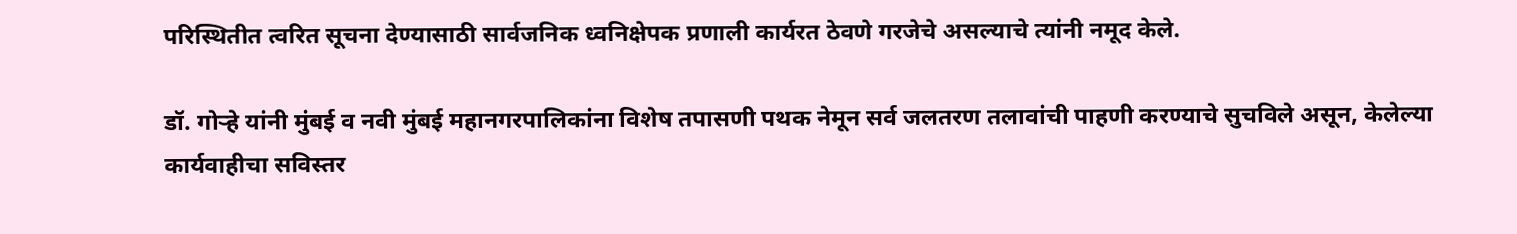परिस्थितीत त्वरित सूचना देण्यासाठी सार्वजनिक ध्वनिक्षेपक प्रणाली कार्यरत ठेवणे गरजेचे असल्याचे त्यांनी नमूद केले.

डॉ. गोऱ्हे यांनी मुंबई व नवी मुंबई महानगरपालिकांना विशेष तपासणी पथक नेमून सर्व जलतरण तलावांची पाहणी करण्याचे सुचविले असून, केलेल्या कार्यवाहीचा सविस्तर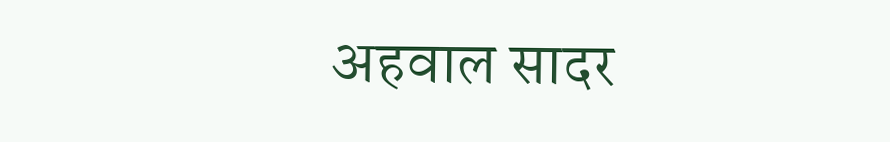अहवाल सादर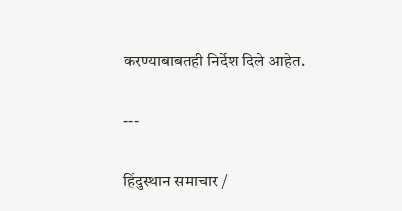करण्याबाबतही निर्देश दिले आहेत.

---

हिंदुस्थान समाचार /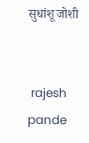सुधांशू जोशी


 rajesh pande